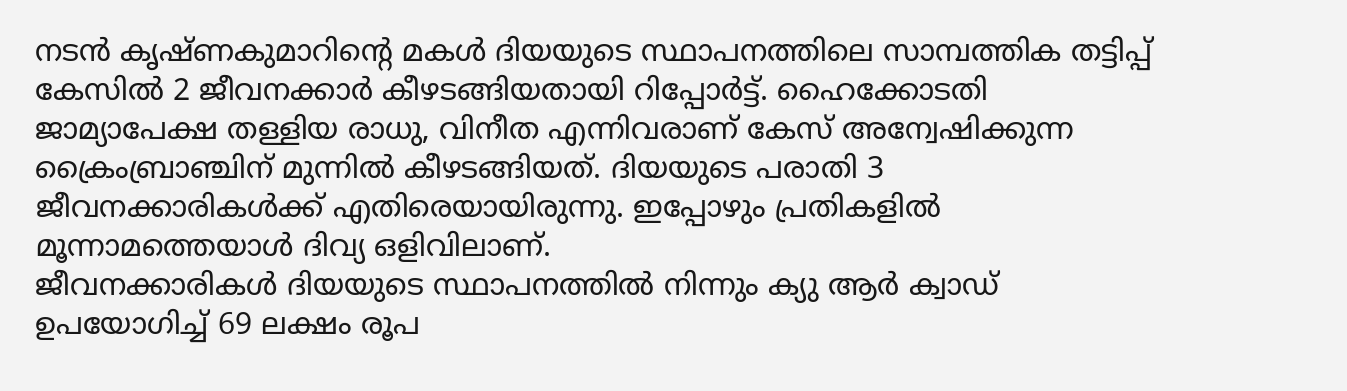നടൻ കൃഷ്ണകുമാറിന്റെ മകൾ ദിയയുടെ സ്ഥാപനത്തിലെ സാമ്പത്തിക തട്ടിപ്പ് കേസിൽ 2 ജീവനക്കാർ കീഴടങ്ങിയതായി റിപ്പോർട്ട്. ഹൈക്കോടതി ജാമ്യാപേക്ഷ തള്ളിയ രാധു, വിനീത എന്നിവരാണ് കേസ് അന്വേഷിക്കുന്ന ക്രൈംബ്രാഞ്ചിന് മുന്നിൽ കീഴടങ്ങിയത്. ദിയയുടെ പരാതി 3 ജീവനക്കാരികൾക്ക് എതിരെയായിരുന്നു. ഇപ്പോഴും പ്രതികളിൽ മൂന്നാമത്തെയാൾ ദിവ്യ ഒളിവിലാണ്.
ജീവനക്കാരികൾ ദിയയുടെ സ്ഥാപനത്തിൽ നിന്നും ക്യു ആർ ക്വാഡ് ഉപയോഗിച്ച് 69 ലക്ഷം രൂപ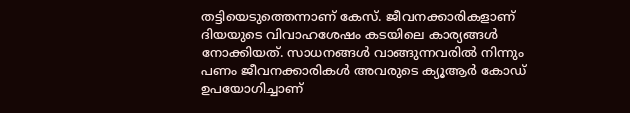തട്ടിയെടുത്തെന്നാണ് കേസ്. ജീവനക്കാരികളാണ് ദിയയുടെ വിവാഹശേഷം കടയിലെ കാര്യങ്ങൾ നോക്കിയത്. സാധനങ്ങൾ വാങ്ങുന്നവരിൽ നിന്നും പണം ജീവനക്കാരികൾ അവരുടെ ക്യൂആർ കോഡ് ഉപയോഗിച്ചാണ്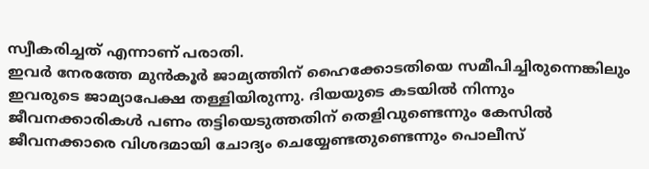സ്വീകരിച്ചത് എന്നാണ് പരാതി.
ഇവർ നേരത്തേ മുൻകൂർ ജാമ്യത്തിന് ഹൈക്കോടതിയെ സമീപിച്ചിരുന്നെങ്കിലും ഇവരുടെ ജാമ്യാപേക്ഷ തള്ളിയിരുന്നു. ദിയയുടെ കടയിൽ നിന്നും ജീവനക്കാരികൾ പണം തട്ടിയെടുത്തതിന് തെളിവുണ്ടെന്നും കേസിൽ ജീവനക്കാരെ വിശദമായി ചോദ്യം ചെയ്യേണ്ടതുണ്ടെന്നും പൊലീസ്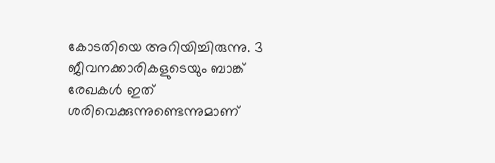കോടതിയെ അറിയിച്ചിരുന്നു. 3 ജീവനക്കാരികളുടെയും ബാങ്ക് രേഖകൾ ഇത് ശരിവെക്കുന്നുണ്ടെന്നുമാണ്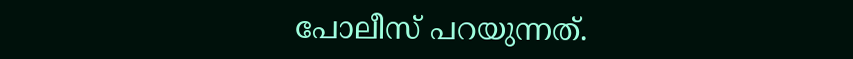പോലീസ് പറയുന്നത്.